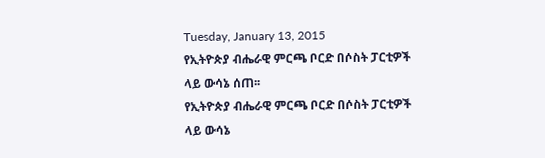Tuesday, January 13, 2015
የኢትዮጵያ ብሔራዊ ምርጫ ቦርድ በሶስት ፓርቲዎች ላይ ውሳኔ ሰጠ፡፡
የኢትዮጵያ ብሔራዊ ምርጫ ቦርድ በሶስት ፓርቲዎች ላይ ውሳኔ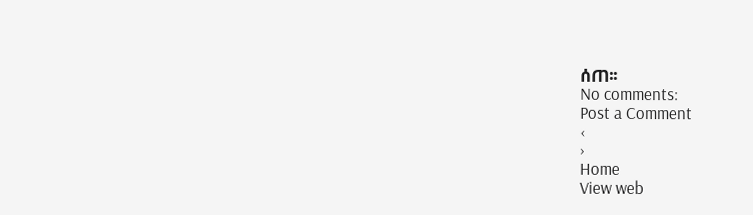ሰጠ፡፡
No comments:
Post a Comment
‹
›
Home
View web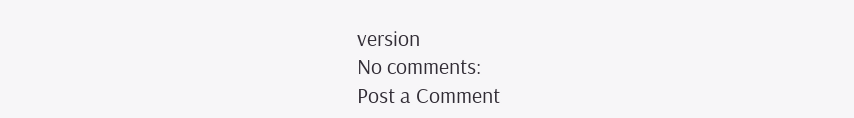version
No comments:
Post a Comment